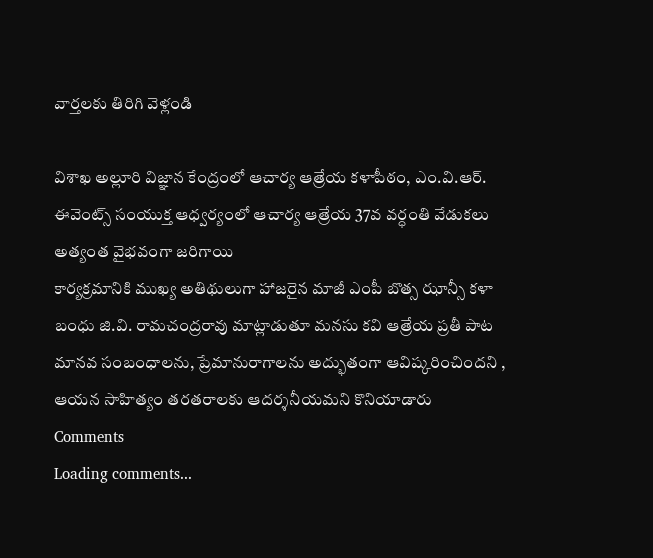వార్తలకు తిరిగి వెళ్లండి

విశాఖ అల్లూరి విజ్ఞాన కేంద్రంలో ఆచార్య ఆత్రేయ కళాపీఠం, ఎం.వి.ఆర్. ఈవెంట్స్ సంయుక్త ఆధ్వర్యంలో ఆచార్య ఆత్రేయ 37వ వర్ధంతి వేడుకలు అత్యంత వైభవంగా జరిగాయి
కార్యక్రమానికి ముఖ్య అతిథులుగా హాజరైన మాజీ ఎంపీ బొత్స ఝాన్సీ కళా బంధు జి.వి. రామచంద్రరావు మాట్లాడుతూ మనసు కవి ఆత్రేయ ప్రతీ పాట మానవ సంబంధాలను, ప్రేమానురాగాలను అద్భుతంగా ఆవిష్కరించిందని , ఆయన సాహిత్యం తరతరాలకు ఆదర్శనీయమని కొనియాడారు
Comments
Loading comments...